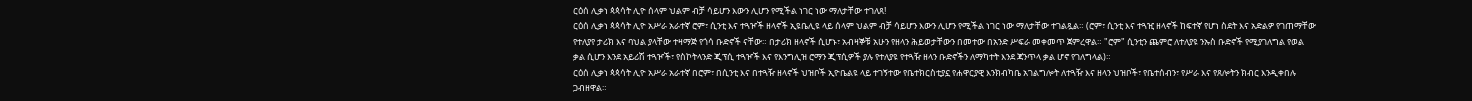ርዕሰ ሊቃነ ጳጳሳት ሊዮ ሰላም ህልም ብቻ ሳይሆን እውን ሊሆን የሚችል ነገር ነው ማለታቸው ተገለጸ!
ርዕሰ ሊቃነ ጳጳሳት ሊዮ አሥራ አራተኛ ሮም፣ ሲንቲ እና ተጓዦች ዘላኖች ኢዩቤሊዩ ላይ ሰላም ህልም ብቻ ሳይሆን እውን ሊሆን የሚችል ነገር ነው ማለታቸው ተገልጿል። (ሮም፣ ሲንቲ እና ተጓዢ ዘላኖች ከፍተኛ የሆነ ስደት እና አድልዎ የገጠማቸው የተለያየ ታሪክ እና ባህል ያላቸው ተዛማጅ የጎሳ ቡድኖች ናቸው። በታሪክ ዘላኖች ሲሆኑ፣ አብዛኞቹ አሁን የዘላን ሕይወታቸውን በመተው በአንድ ሥፍራ መቀመጥ ጀምረዋል። "ሮም" ሲንቲን ጨምሮ ለተለያዩ ንኡስ ቡድኖች የሚያገለግል የወል ቃል ሲሆን እንደ አይሪሽ ተጓዦች፣ የስኮትላንድ ጂፕሲ ተጓዦች እና የእንግሊዝ ሮማን ጂፕሲዎች ያሉ የተለያዩ የተጓዥ ዘላን ቡድኖችን ለማካተት እንደ ጃንጥላ ቃል ሆኖ የገለግላል)።
ርዕሰ ሊቃነ ጳጳሳት ሊዮ አሥራ አራተኛ በሮም፣ በሲንቲ እና በተጓዥ ዘላኖች ህዝቦች ኢዮቤልዩ ላይ ተገኝተው የቤተክርስቲያኗ የሐዋርያዊ እንክብካቤ አገልግሎት ለተጓዥ እና ዘላን ህዝቦች፣ የቤተሰብን፣ የሥራ እና የጸሎትን ክብር እንዲቀበሉ ጋብዘዋል።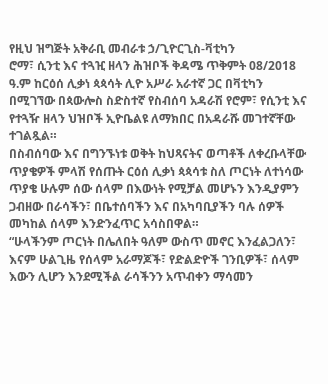የዚህ ዝግጅት አቅራቢ መብራቱ ኃ/ጊዮርጊስ-ቫቲካን
ሮማ፣ ሲንቲ እና ተጓዢ ዘላን ሕዝቦች ቅዳሜ ጥቅምት 08/2018 ዓ.ም ከርዕሰ ሊቃነ ጳጳሳት ሊዮ አሥራ አራተኛ ጋር በቫቲካን በሚገኘው በጳውሎስ ስድስተኛ የስብሰባ አዳራሽ የሮም፣ የሲንቲ እና የተጓዥ ዘላን ህዝቦች ኢዮቤልዩ ለማክበር በአዳራሹ መገተኛቸው ተገልጿል።
በስብሰባው እና በግንኙነቱ ወቅት ከህጻናትና ወጣቶች ለቀረቡላቸው ጥያቄዎች ምላሽ የሰጡት ርዕሰ ሊቃነ ጳጳሳቱ ስለ ጦርነት ለተነሳው ጥያቄ ሁሉም ሰው ሰላም በእውነት የሚቻል መሆኑን እንዲያምን ጋብዘው በራሳችን፣ በቤተሰባችን እና በአካባቢያችን ባሉ ሰዎች መካከል ሰላም እንድንፈጥር አሳስበዋል።
“ሁላችንም ጦርነት በሌለበት ዓለም ውስጥ መኖር እንፈልጋለን፣ እናም ሁልጊዜ የሰላም አራማጆች፣ የድልድዮች ገንቢዎች፣ ሰላም እውን ሊሆን እንደሚችል ራሳችንን አጥብቀን ማሳመን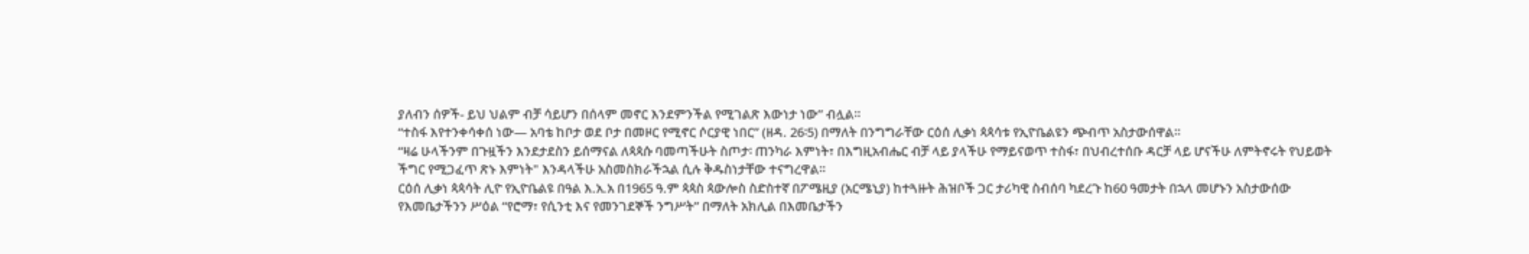ያለብን ሰዎች- ይህ ህልም ብቻ ሳይሆን በሰላም መኖር እንደምንችል የሚገልጽ እውነታ ነው” ብሏል።
“ተስፋ እየተንቀሳቀሰ ነው— አባቴ ከቦታ ወደ ቦታ በመዞር የሚኖር ሶርያዊ ነበር” (ዘዳ. 26፡5) በማለት በንግግራቸው ርዕሰ ሊቃነ ጳጳሳቱ የኢዮቤልዩን ጭብጥ አስታውሰዋል።
“ዛሬ ሁላችንም በጉዟችን እንደታደስን ይሰማናል ለጳጳሱ ባመጣችሁት ስጦታ፡ ጠንካራ እምነት፣ በእግዚአብሔር ብቻ ላይ ያላችሁ የማይናወጥ ተስፋ፣ በህብረተሰቡ ዳርቻ ላይ ሆናችሁ ለምትኖሩት የህይወት ችግር የሚጋፈጥ ጽኑ እምነት" እንዳላችሁ አስመስክራችኋል ሲሉ ቅዱስነታቸው ተናግረዋል።
ርዕሰ ሊቃነ ጳጳሳት ሊዮ የኢዮቤልዩ በዓል እ.አ.አ በ1965 ዓ.ም ጳጳስ ጳውሎስ ስድስተኛ በፖሜዚያ (አርሜኒያ) ከተጓዙት ሕዝቦች ጋር ታሪካዊ ስብሰባ ካደረጉ ከ60 ዓመታት በኋላ መሆኑን አስታውሰው የእመቤታችንን ሥዕል “የሮማ፣ የሲንቲ እና የመንገደኞች ንግሥት” በማለት አክሊል በእመቤታችን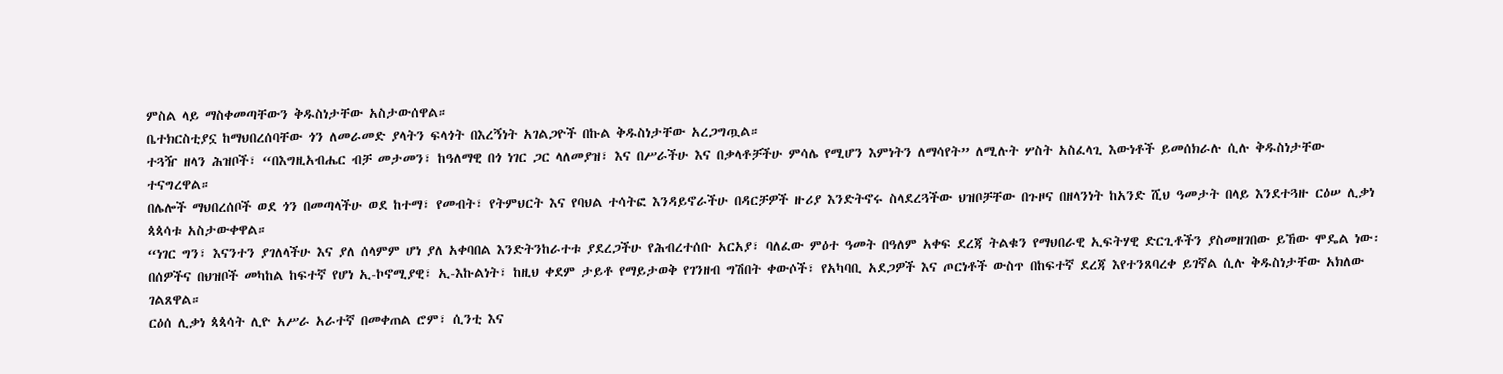ምስል ላይ ማስቀመጣቸውን ቅዱስነታቸው አስታውሰዋል።
ቤተክርስቲያኗ ከማህበረሰባቸው ጎን ለመራመድ ያላትን ፍላጎት በእረኝነት አገልጋዮች በኩል ቅዱስነታቸው አረጋግጧል።
ተጓዥ ዘላን ሕዝቦች፣ “በእግዚአብሔር ብቻ መታመን፣ ከዓለማዊ በጎ ነገር ጋር ላለመያዝ፣ እና በሥራችሁ እና በቃላቶቻችሁ ምሳሌ የሚሆን እምነትን ለማሳየት” ለሚሉት ሦስት አስፈላጊ እውነቶች ይመሰክራሉ ሲሉ ቅዱስነታቸው ተናግረዋል።
በሌሎች ማህበረሰቦች ወደ ጎን በመጣላችሁ ወደ ከተማ፣ የመብት፣ የትምህርት እና የባህል ተሳትፎ እንዳይኖራችሁ በዳርቻዎች ዙሪያ እንድትኖሩ ስላደረጓችው ህዝቦቻቸው በጉዞና በዘላንነት ከአንድ ሺህ ዓመታት በላይ እንደተጓዙ ርዕሠ ሊቃነ ጳጳሳቱ አስታውቀዋል።
“ነገር ግን፣ እናንተን ያገለላችሁ እና ያለ ሰላምም ሆነ ያለ አቀባበል እንድትንከራተቱ ያደረጋችሁ የሕብረተሰቡ አርአያ፣ ባለፈው ምዕተ ዓመት በዓለም አቀፍ ደረጃ ትልቁን የማህበራዊ ኢፍትሃዊ ድርጊቶችን ያስመዘገበው ይኸው ሞዴል ነው፡ በሰዎችና በህዝቦች መካከል ከፍተኛ የሆነ ኢ-ኮኖሚያዊ፣ ኢ-እኩልነት፣ ከዚህ ቀደም ታይቶ የማይታወቅ የገንዘብ ግሽበት ቀውሶች፣ የአካባቢ አደጋዎች እና ጦርነቶች ውስጥ በከፍተኛ ደረጃ እየተንጸባረቀ ይገኛል ሲሉ ቅዱስነታቸው አክለው ገልጸዋል።
ርዕሰ ሊቃነ ጳጳሳት ሊዮ አሥራ አራተኛ በመቀጠል ሮም፣ ሲንቲ እና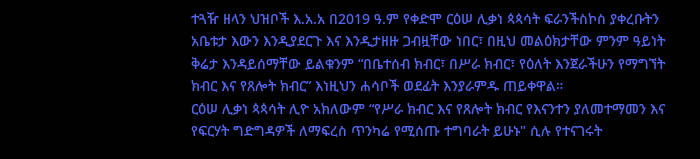ተጓዥ ዘላን ህዝቦች እ.አ.አ በ2019 ዓ.ም የቀድሞ ርዕሠ ሊቃነ ጳጳሳት ፍራንችስኮስ ያቀረቡትን አቤቱታ እውን እንዲያደርጉ እና እንዲታዘዙ ጋብዟቸው ነበር፣ በዚህ መልዕክታቸው ምንም ዓይነት ቅሬታ እንዳይሰማቸው ይልቁንም “በቤተሰብ ክብር፣ በሥራ ክብር፣ የዕለት እንጀራችሁን የማግኘት ክብር እና የጸሎት ክብር” እነዚህን ሐሳቦች ወደፊት እንያራምዱ ጠይቀዋል።
ርዕሠ ሊቃነ ጳጳሳት ሊዮ አክለውም “የሥራ ክብር እና የጸሎት ክብር የእናንተን ያለመተማመን እና የፍርሃት ግድግዳዎች ለማፍረስ ጥንካሬ የሚሰጡ ተግባራት ይሁኑ" ሲሉ የተናገሩት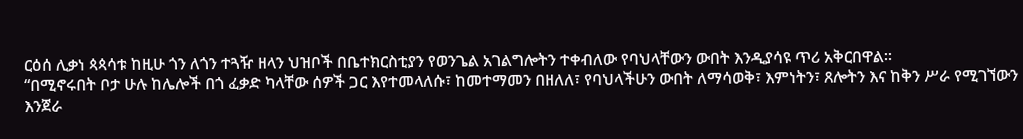ርዕሰ ሊቃነ ጳጳሳቱ ከዚሁ ጎን ለጎን ተጓዥ ዘላን ህዝቦች በቤተክርስቲያን የወንጌል አገልግሎትን ተቀብለው የባህላቸውን ውበት እንዲያሳዩ ጥሪ አቅርበዋል።
“በሚኖሩበት ቦታ ሁሉ ከሌሎች በጎ ፈቃድ ካላቸው ሰዎች ጋር እየተመላለሱ፣ ከመተማመን በዘለለ፣ የባህላችሁን ውበት ለማሳወቅ፣ እምነትን፣ ጸሎትን እና ከቅን ሥራ የሚገኘውን እንጀራ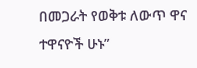በመጋራት የወቅቱ ለውጥ ዋና ተዋናዮች ሁኑ”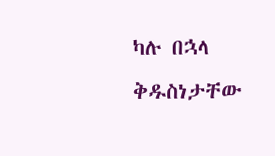ካሉ በኋላ ቅዱስነታቸው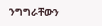ንግግራቸውን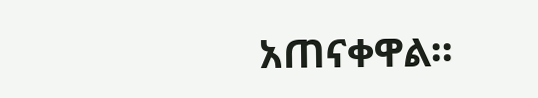አጠናቀዋል።